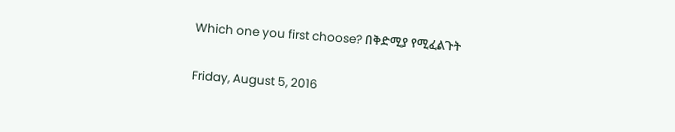Which one you first choose? በቅድሚያ የሚፈልጉት

Friday, August 5, 2016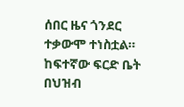ሰበር ዜና ጎንደር ተቃውሞ ተነስቷል። ከፍተኛው ፍርድ ቤት በህዝብ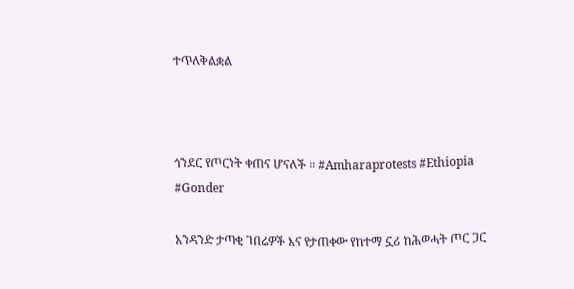ተጥለቅልቋል



ጎንደር የጦርነት ቀጠና ሆናለች ። #Amharaprotests #Ethiopia #Gonder

አንዳንድ ታጣቂ ገበሬዎች እና የታጠቀው የከተማ ኗሪ ከሕወሓት ጦር ጋር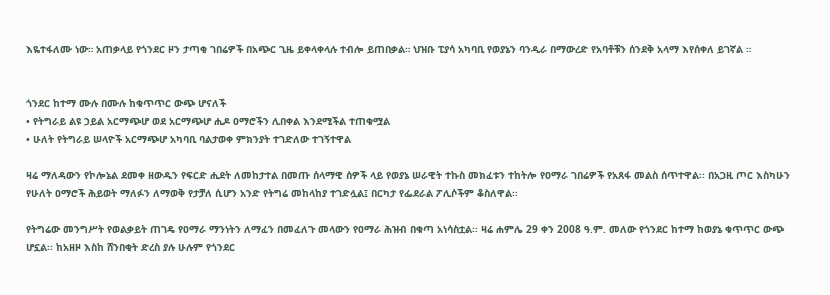እዬተፋለሙ ነው። አጠቃላይ የጎንደር ዞን ታጣቂ ገበሬዎች በአጭር ጊዜ ይቀላቀላሉ ተብሎ ይጠበቃል። ህዝቡ ፒያሳ አካባቢ የወያኔን ባንዲራ በማውረድ የአባቶቹን ሰንደቅ አላማ እየሰቀለ ይገኛል ።


ጎንደር ከተማ ሙሉ በሙሉ ከቁጥጥር ውጭ ሆናለች
• የትግራይ ልዩ ኃይል አርማጭሆ ወደ አርማጭሆ ሒዶ ዐማሮችን ሊበቀል እንደሚችል ተጠቁሟል
• ሁለት የትግራይ ሠላዮች አርማጭሆ አካባቢ ባልታወቀ ምክንያት ተገድለው ተገኝተዋል

ዛሬ ማለዳውን የኮሎኔል ደመቀ ዘውዱን የፍርድ ሒደት ለመከታተል በመጡ ሰላማዊ ሰዎች ላይ የወያኔ ሠራዊት ተኩስ መክፈቱን ተከትሎ የዐማራ ገበሬዎች የአጸፋ መልስ ሰጥተዋል፡፡ በአጋዚ ጦር እስካሁን የሁለት ዐማሮች ሕይወት ማለፉን ለማወቅ የታቻለ ሲሆን አንድ የትግሬ መከላከያ ተገድሏል፤ በርካታ የፌደራል ፖሊሶችም ቆስለዋል፡፡

የትግሬው መንግሥት የወልቃይት ጠገዴ የዐማራ ማንነትን ለማፈን በመፈለጉ መላውን የዐማራ ሕዝብ በቁጣ አነሳስቷል፡፡ ዛሬ ሐምሌ 29 ቀን 2008 ዓ.ም. መለው የጎንደር ከተማ ከወያኔ ቁጥጥር ውጭ ሆኗል፡፡ ከአዘዞ እስከ ሸንበቂት ድረስ ያሉ ሁሉም የጎንደር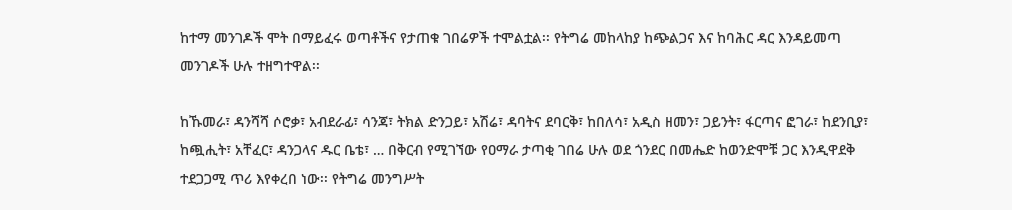ከተማ መንገዶች ሞት በማይፈሩ ወጣቶችና የታጠቁ ገበሬዎች ተሞልቷል፡፡ የትግሬ መከላከያ ከጭልጋና እና ከባሕር ዳር እንዳይመጣ መንገዶች ሁሉ ተዘግተዋል፡፡

ከኹመራ፣ ዳንሻሻ ሶሮቃ፣ አብደራፊ፣ ሳንጃ፣ ትክል ድንጋይ፣ አሽሬ፣ ዳባትና ደባርቅ፣ ከበለሳ፣ አዲስ ዘመን፣ ጋይንት፣ ፋርጣና ፎገራ፣ ከደንቢያ፣ ከጯሒት፣ አቸፈር፣ ዳንጋላና ዱር ቤቴ፣ … በቅርብ የሚገኘው የዐማራ ታጣቂ ገበሬ ሁሉ ወደ ጎንደር በመሔድ ከወንድሞቹ ጋር እንዲዋደቅ ተደጋጋሚ ጥሪ እየቀረበ ነው፡፡ የትግሬ መንግሥት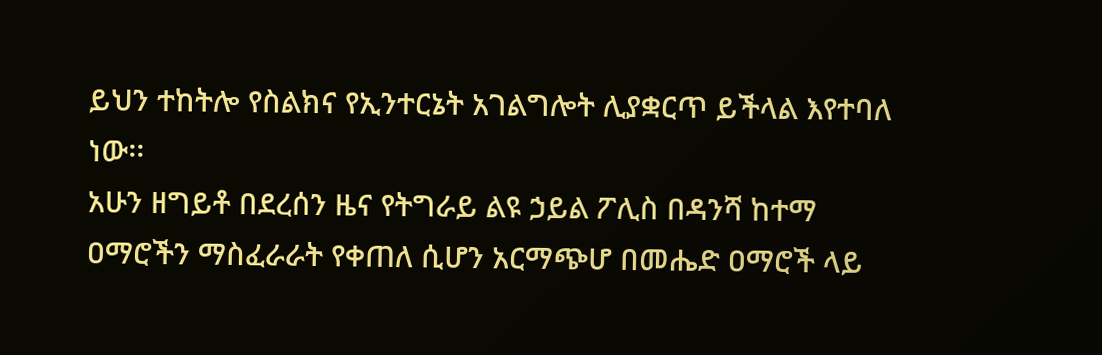ይህን ተከትሎ የስልክና የኢንተርኔት አገልግሎት ሊያቋርጥ ይችላል እየተባለ ነው፡፡
አሁን ዘግይቶ በደረሰን ዜና የትግራይ ልዩ ኃይል ፖሊስ በዳንሻ ከተማ ዐማሮችን ማስፈራራት የቀጠለ ሲሆን አርማጭሆ በመሔድ ዐማሮች ላይ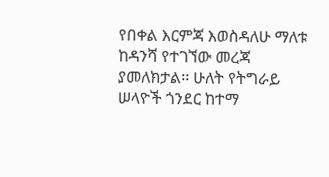የበቀል እርምጃ እወስዳለሁ ማለቱ ከዳንሻ የተገኘው መረጃ ያመለክታል፡፡ ሁለት የትግራይ ሠላዮች ጎንደር ከተማ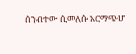ሰንብተው ሲመለሱ አርማጭሆ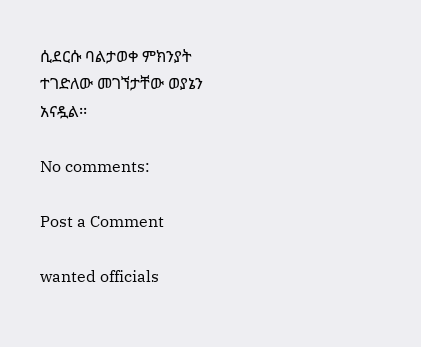ሲደርሱ ባልታወቀ ምክንያት ተገድለው መገኘታቸው ወያኔን አናዷል፡፡

No comments:

Post a Comment

wanted officials